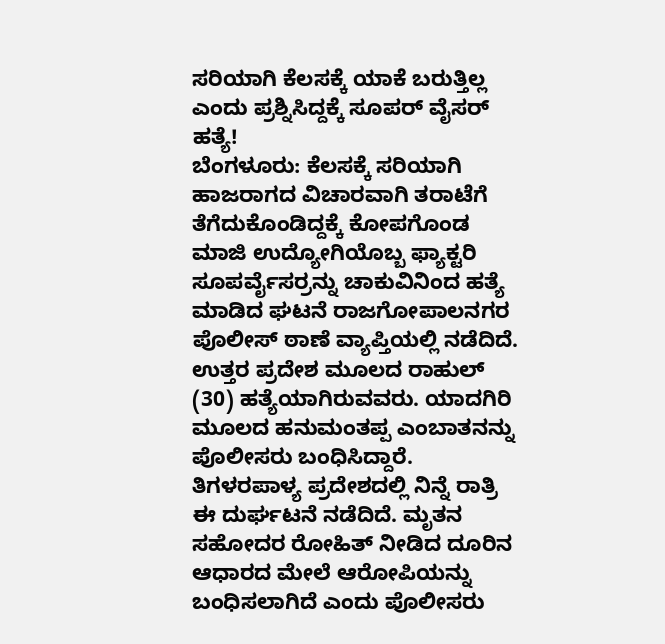ಸರಿಯಾಗಿ ಕೆಲಸಕ್ಕೆ ಯಾಕೆ ಬರುತ್ತಿಲ್ಲ ಎಂದು ಪ್ರಶ್ನಿಸಿದ್ದಕ್ಕೆ ಸೂಪರ್ ವೈಸರ್ ಹತ್ಯೆ!
ಬೆಂಗಳೂರು: ಕೆಲಸಕ್ಕೆ ಸರಿಯಾಗಿ ಹಾಜರಾಗದ ವಿಚಾರವಾಗಿ ತರಾಟೆಗೆ ತೆಗೆದುಕೊಂಡಿದ್ದಕ್ಕೆ ಕೋಪಗೊಂಡ ಮಾಜಿ ಉದ್ಯೋಗಿಯೊಬ್ಬ ಫ್ಯಾಕ್ಟರಿ ಸೂಪರ್ವೈಸರ್ರನ್ನು ಚಾಕುವಿನಿಂದ ಹತ್ಯೆ ಮಾಡಿದ ಘಟನೆ ರಾಜಗೋಪಾಲನಗರ ಪೊಲೀಸ್ ಠಾಣೆ ವ್ಯಾಪ್ತಿಯಲ್ಲಿ ನಡೆದಿದೆ.
ಉತ್ತರ ಪ್ರದೇಶ ಮೂಲದ ರಾಹುಲ್ (30) ಹತ್ಯೆಯಾಗಿರುವವರು. ಯಾದಗಿರಿ ಮೂಲದ ಹನುಮಂತಪ್ಪ ಎಂಬಾತನನ್ನು ಪೊಲೀಸರು ಬಂಧಿಸಿದ್ದಾರೆ. ತಿಗಳರಪಾಳ್ಯ ಪ್ರದೇಶದಲ್ಲಿ ನಿನ್ನೆ ರಾತ್ರಿ ಈ ದುರ್ಘಟನೆ ನಡೆದಿದೆ. ಮೃತನ ಸಹೋದರ ರೋಹಿತ್ ನೀಡಿದ ದೂರಿನ ಆಧಾರದ ಮೇಲೆ ಆರೋಪಿಯನ್ನು ಬಂಧಿಸಲಾಗಿದೆ ಎಂದು ಪೊಲೀಸರು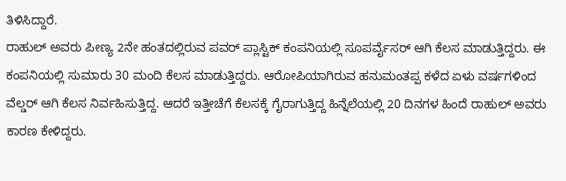ತಿಳಿಸಿದ್ದಾರೆ.
ರಾಹುಲ್ ಅವರು ಪೀಣ್ಯ 2ನೇ ಹಂತದಲ್ಲಿರುವ ಪವರ್ ಪ್ಲಾಸ್ಟಿಕ್ ಕಂಪನಿಯಲ್ಲಿ ಸೂಪರ್ವೈಸರ್ ಆಗಿ ಕೆಲಸ ಮಾಡುತ್ತಿದ್ದರು. ಈ ಕಂಪನಿಯಲ್ಲಿ ಸುಮಾರು 30 ಮಂದಿ ಕೆಲಸ ಮಾಡುತ್ತಿದ್ದರು. ಆರೋಪಿಯಾಗಿರುವ ಹನುಮಂತಪ್ಪ ಕಳೆದ ಏಳು ವರ್ಷಗಳಿಂದ ವೆಲ್ಡರ್ ಆಗಿ ಕೆಲಸ ನಿರ್ವಹಿಸುತ್ತಿದ್ದ. ಆದರೆ ಇತ್ತೀಚೆಗೆ ಕೆಲಸಕ್ಕೆ ಗೈರಾಗುತ್ತಿದ್ದ ಹಿನ್ನೆಲೆಯಲ್ಲಿ 20 ದಿನಗಳ ಹಿಂದೆ ರಾಹುಲ್ ಅವರು ಕಾರಣ ಕೇಳಿದ್ದರು.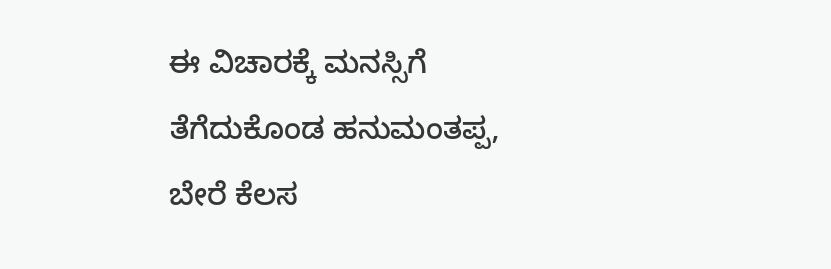ಈ ವಿಚಾರಕ್ಕೆ ಮನಸ್ಸಿಗೆ ತೆಗೆದುಕೊಂಡ ಹನುಮಂತಪ್ಪ, ಬೇರೆ ಕೆಲಸ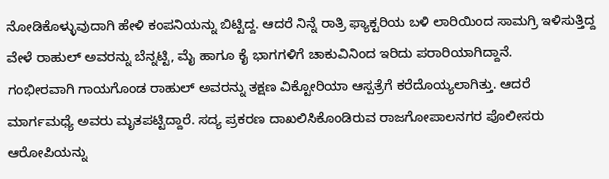ನೋಡಿಕೊಳ್ಳುವುದಾಗಿ ಹೇಳಿ ಕಂಪನಿಯನ್ನು ಬಿಟ್ಟಿದ್ದ. ಆದರೆ ನಿನ್ನೆ ರಾತ್ರಿ ಫ್ಯಾಕ್ಟರಿಯ ಬಳಿ ಲಾರಿಯಿಂದ ಸಾಮಗ್ರಿ ಇಳಿಸುತ್ತಿದ್ದ ವೇಳೆ ರಾಹುಲ್ ಅವರನ್ನು ಬೆನ್ನಟ್ಟಿ, ಮೈ ಹಾಗೂ ಕೈ ಭಾಗಗಳಿಗೆ ಚಾಕುವಿನಿಂದ ಇರಿದು ಪರಾರಿಯಾಗಿದ್ದಾನೆ.
ಗಂಭೀರವಾಗಿ ಗಾಯಗೊಂಡ ರಾಹುಲ್ ಅವರನ್ನು ತಕ್ಷಣ ವಿಕ್ಟೋರಿಯಾ ಆಸ್ಪತ್ರೆಗೆ ಕರೆದೊಯ್ಯಲಾಗಿತ್ತು. ಆದರೆ ಮಾರ್ಗಮಧ್ಯೆ ಅವರು ಮೃತಪಟ್ಟಿದ್ದಾರೆ. ಸದ್ಯ ಪ್ರಕರಣ ದಾಖಲಿಸಿಕೊಂಡಿರುವ ರಾಜಗೋಪಾಲನಗರ ಪೊಲೀಸರು ಆರೋಪಿಯನ್ನು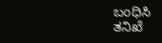ಬಂಧಿಸಿ ತನಿಖೆ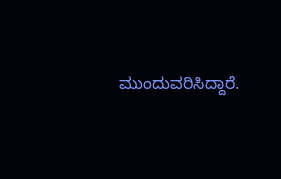ಮುಂದುವರಿಸಿದ್ದಾರೆ.